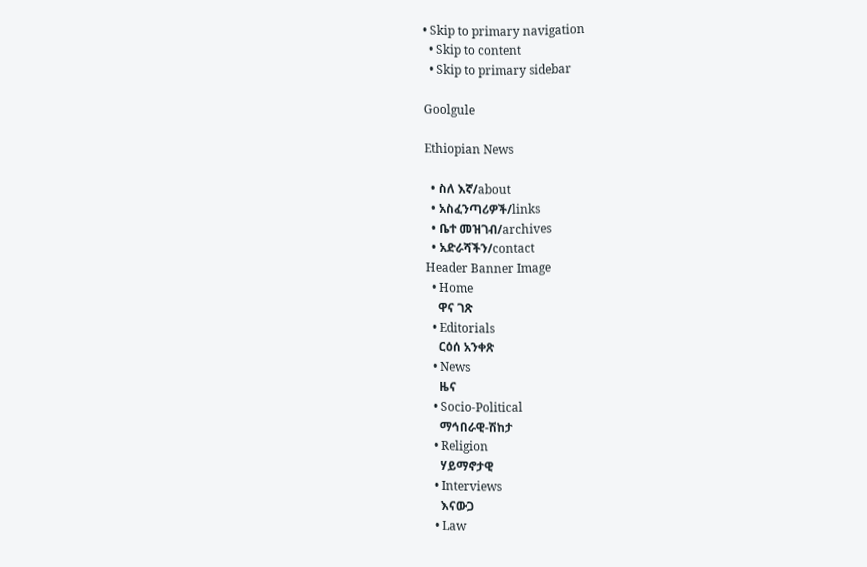• Skip to primary navigation
  • Skip to content
  • Skip to primary sidebar

Goolgule

Ethiopian News

  • ስለ እኛ/about
  • አስፈንጣሪዎች/links
  • ቤተ መዝገብ/archives
  • አድራሻችን/contact
Header Banner Image
  • Home
    ዋና ገጽ
  • Editorials
    ርዕሰ አንቀጽ
  • News
    ዜና
  • Socio-Political
    ማኅበራዊ-ሽከታ
  • Religion
    ሃይማኖታዊ
  • Interviews
    እናውጋ
  • Law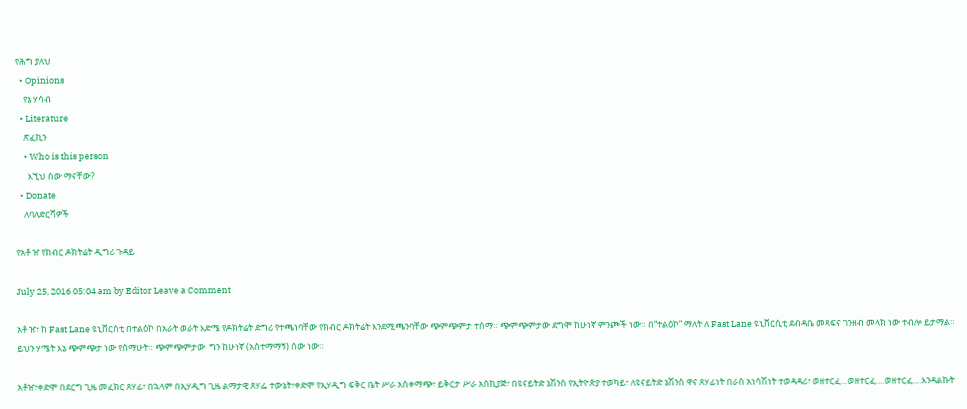የሕግ ያለህ
  • Opinions
    የኔ ሃሳብ
  • Literature
    ጽፈኪን
    • Who is this person
      እኚህ ሰው ማናቸው?
  • Donate
    ለባለድርሻዎች

የአቶ ዠ የክብር ዶክትሬት ዲግሪ ጉዳይ

July 25, 2016 05:04 am by Editor Leave a Comment

አቶ ዠ፣ ከ Fast Lane ዩኒቨርስቲ በተልዕኮ በአራት ወራት እድሜ የዶክትሬት ድግሪ የተጫነባቸው የክብር ዶክትሬት እንደሚጫንባቸው ጭምጭምታ ተሰማ። ጭምጭምታው ደግሞ ከሁነኛ ምንጮች ነው። በ“ተልዕኮ” ማለት ለ Fast Lane ዩኒቨርሲቲ ደብዳቤ መጻፍና ገንዘብ መላክ ነው ተብሎ ይታማል። ይህን ሃሜት እኔ ጭምጭታ ነው የሰማሁት። ጭምጭምታው  ግን ከሁነኛ (አስተማማኝ) ሰው ነው።

አቶዠ፣ቀድሞ በደርግ ጊዜ መፈክር ጸሃፊ፣ በኋላም በኢሃዲግ ጊዜ ልማታዊ ጸሃፌ ተውኔት፣ቀድሞ የኢሃዲግ ፍቅር ቤት ሥራ አስቀማጭ፣ ይቅርታ ሥራ አስኪያጅ፣ በዩናይትድ ኔሽንስ የኢትዮጵያ ተወካይ፣ ለዩናይትድ ኔሽንስ ዋና ጸሃፊነት በራስ አነሳሽነት ተወዳዳሪ፣ ወዘተርፈ…ወዘተርፈ….ወዘተርፈ….እንዳልኩት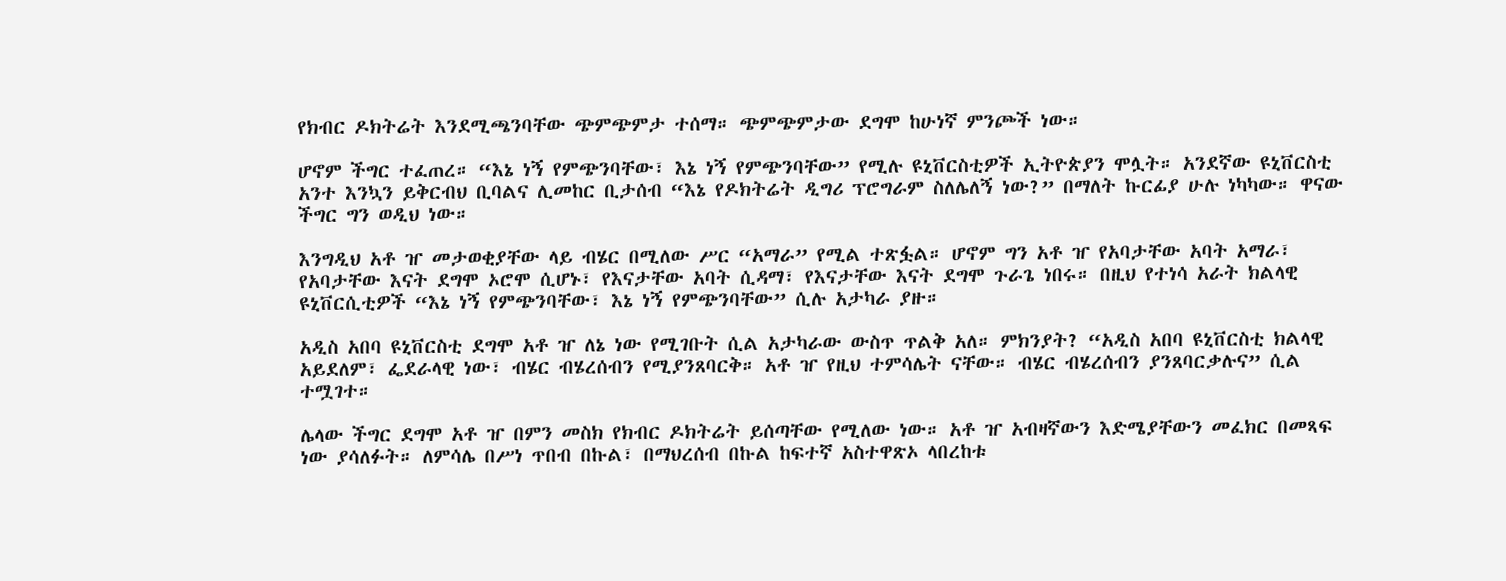የክብር ዶክትሬት እንደሚጫንባቸው ጭምጭምታ ተሰማ። ጭምጭምታው ደግሞ ከሁነኛ ምንጮች ነው።

ሆኖም ችግር ተፈጠረ። “እኔ ነኝ የምጭንባቸው፣ እኔ ነኝ የምጭንባቸው” የሚሉ ዩኒቨርስቲዎች ኢትዮጵያን ሞሏት። አንደኛው ዩኒቨርስቲ አንተ እንኳን ይቅርብህ ቢባልና ሊመከር ቢታሰብ “እኔ የዶክትሬት ዲግሪ ፕሮግራም ስለሌለኝ ነው?” በማለት ኩርፊያ ሁሉ ነካካው። ዋናው ችግር ግን ወዲህ ነው።

እንግዲህ አቶ ዠ መታወቂያቸው ላይ ብሄር በሚለው ሥር “አማራ” የሚል ተጽፏል። ሆኖም ግን አቶ ዠ የአባታቸው አባት አማራ፣ የአባታቸው እናት ደግሞ ኦሮሞ ሲሆኑ፣ የእናታቸው አባት ሲዳማ፣ የእናታቸው እናት ደግሞ ጉራጌ ነበሩ። በዚህ የተነሳ አራት ክልላዊ ዩኒቨርሲቲዎች “እኔ ነኝ የምጭንባቸው፣ እኔ ነኝ የምጭንባቸው” ሲሉ አታካራ ያዙ።

አዲስ አበባ ዩኒቨርስቲ ደግሞ አቶ ዠ ለኔ ነው የሚገቡት ሲል አታካራው ውስጥ ጥልቅ አለ። ምክንያት? “አዲስ አበባ ዩኒቨርስቲ ክልላዊ አይደለም፣ ፌደራላዊ ነው፣ ብሄር ብሄረሰብን የሚያንጸባርቅ። አቶ ዠ የዚህ ተምሳሌት ናቸው። ብሄር ብሄረሰብን ያንጸባርቃሉና” ሲል ተሟገተ።

ሌላው ችግር ደግሞ አቶ ዠ በምን መስክ የክብር ዶክትሬት ይሰጣቸው የሚለው ነው። አቶ ዠ አብዛኛውን እድሜያቸውን መፈክር በመጻፍ ነው ያሳለፉት። ለምሳሌ በሥነ ጥበብ በኩል፣ በማህረሰብ በኩል ከፍተኛ አስተዋጽኦ ላበረከቱ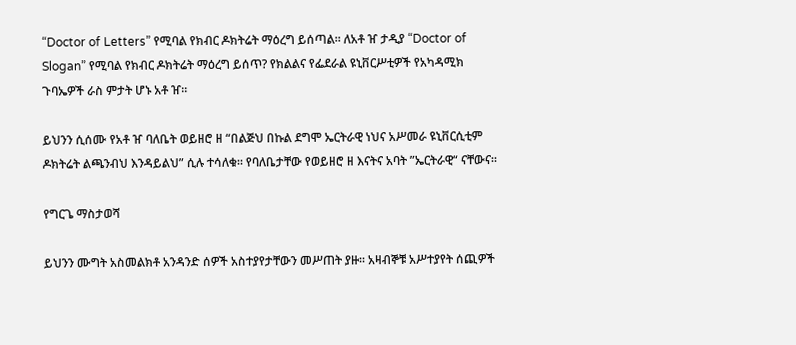“Doctor of Letters” የሚባል የክብር ዶክትሬት ማዕረግ ይሰጣል። ለአቶ ዠ ታዲያ “Doctor of Slogan” የሚባል የክብር ዶክትሬት ማዕረግ ይሰጥ? የክልልና የፌደራል ዩኒቨርሥቲዎች የአካዳሚክ ጉባኤዎች ራስ ምታት ሆኑ አቶ ዠ።

ይህንን ሲሰሙ የአቶ ዠ ባለቤት ወይዘሮ ዘ “በልጅህ በኩል ደግሞ ኤርትራዊ ነህና አሥመራ ዩኒቨርሲቲም ዶክትሬት ልጫንብህ እንዳይልህ” ሲሉ ተሳለቁ። የባለቤታቸው የወይዘሮ ዘ እናትና አባት ”ኤርትራዊ“ ናቸውና።

የግርጌ ማስታወሻ

ይህንን ሙግት አስመልክቶ አንዳንድ ሰዎች አስተያየታቸውን መሥጠት ያዙ። አዛብኞቹ አሥተያየት ሰጪዎች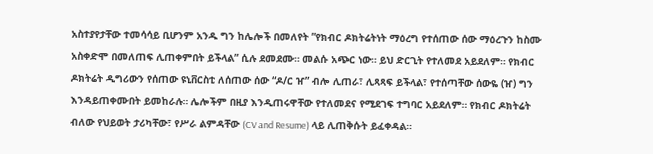አስተያየታቸው ተመሳሳይ ቢሆንም አንዱ ግን ከሌሎች በመለየት ”የክብር ዶክትሬትነት ማዕረግ የተሰጠው ሰው ማዕረጉን ከስሙ አስቀድሞ በመለጠፍ ሊጠቀምበት ይችላል” ሲሉ ደመደሙ። መልሱ አጭር ነው። ይህ ድርጊት የተለመደ አይደለም። የክብር ዶክትሬት ዲግሪውን የሰጠው ዩኒቨርስቲ ለሰጠው ሰው “ዶ/ር ዠ” ብሎ ሊጠራ፣ ሊጻጻፍ ይችላል፣ የተሰጣቸው ሰውዬ (ዠ) ግን እንዳይጠቀሙበት ይመከራሉ። ሌሎችም በዚያ እንዲጠሩዋቸው የተለመደና የሚደገፍ ተግባር አይደለም። የክብር ዶክትሬት ብለው የህይወት ታሪካቸው፣ የሥራ ልምዳቸው (CV and Resume) ላይ ሊጠቅሱት ይፈቀዳል።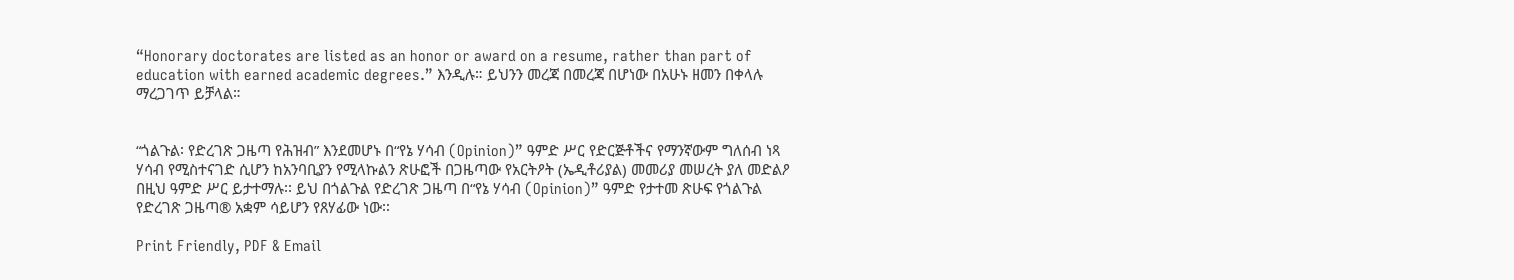“Honorary doctorates are listed as an honor or award on a resume, rather than part of education with earned academic degrees.” እንዲሉ። ይህንን መረጃ በመረጃ በሆነው በአሁኑ ዘመን በቀላሉ ማረጋገጥ ይቻላል።


“ጎልጉል፡ የድረገጽ ጋዜጣ የሕዝብ” እንደመሆኑ በ“የኔ ሃሳብ (Opinion)” ዓምድ ሥር የድርጅቶችና የማንኛውም ግለሰብ ነጻ ሃሳብ የሚስተናገድ ሲሆን ከአንባቢያን የሚላኩልን ጽሁፎች በጋዜጣው የአርትዖት (ኤዲቶሪያል) መመሪያ መሠረት ያለ መድልዖ በዚህ ዓምድ ሥር ይታተማሉ፡፡ ይህ በጎልጉል የድረገጽ ጋዜጣ በ“የኔ ሃሳብ (Opinion)” ዓምድ የታተመ ጽሁፍ የጎልጉል የድረገጽ ጋዜጣ® አቋም ሳይሆን የጸሃፊው ነው፡፡

Print Friendly, PDF & Email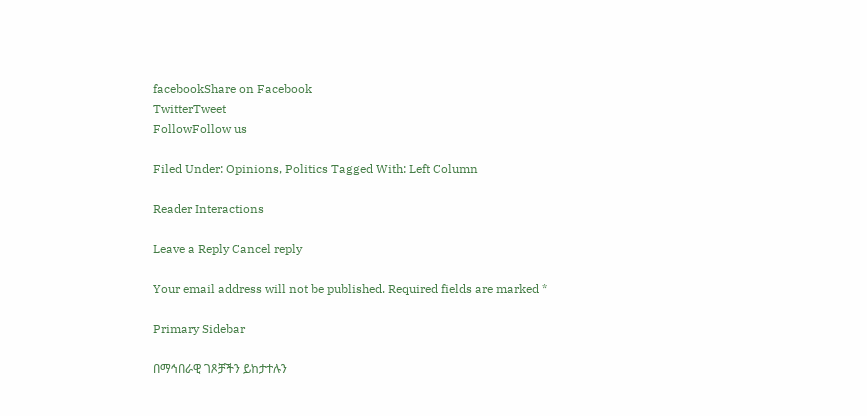facebookShare on Facebook
TwitterTweet
FollowFollow us

Filed Under: Opinions, Politics Tagged With: Left Column

Reader Interactions

Leave a Reply Cancel reply

Your email address will not be published. Required fields are marked *

Primary Sidebar

በማኅበራዊ ገጾቻችን ይከታተሉን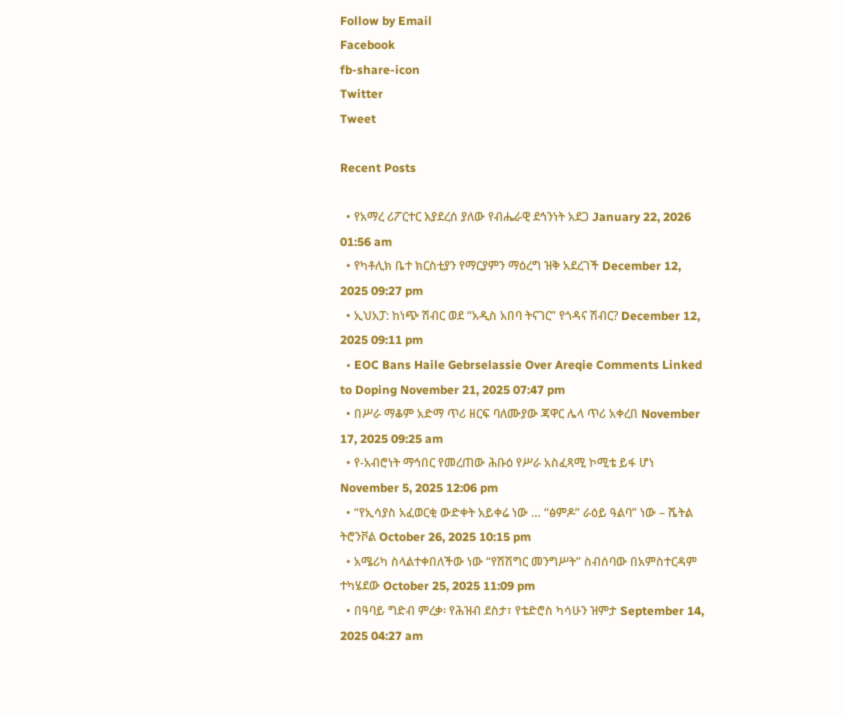Follow by Email
Facebook
fb-share-icon
Twitter
Tweet

Recent Posts

  • የአማረ ሪፖርተር እያደረሰ ያለው የብሔራዊ ደኅንነት አደጋ January 22, 2026 01:56 am
  • የካቶሊክ ቤተ ክርስቲያን የማርያምን ማዕረግ ዝቅ አደረገች December 12, 2025 09:27 pm
  • ኢህአፓ: ከነጭ ሽብር ወደ “አዲስ አበባ ትናገር” የጎዳና ሽብር? December 12, 2025 09:11 pm
  • EOC Bans Haile Gebrselassie Over Areqie Comments Linked to Doping November 21, 2025 07:47 pm
  • በሥራ ማቆም አድማ ጥሪ ዘርፍ ባለሙያው ጃዋር ሌላ ጥሪ አቀረበ November 17, 2025 09:25 am
  • የ-አብሮነት ማኅበር የመረጠው ሕቡዕ የሥራ አስፈጻሚ ኮሚቴ ይፋ ሆነ November 5, 2025 12:06 pm
  • “የኢሳያስ አፈወርቂ ውድቀት አይቀሬ ነው … “ፅምዶ” ራዕይ ዓልባ” ነው – ሼትል ትሮንቮል October 26, 2025 10:15 pm
  • አሜሪካ ስላልተቀበለችው ነው “የሽሽግር መንግሥት” ስብሰባው በአምስተርዳም ተካሄደው October 25, 2025 11:09 pm
  • በዓባይ ግድብ ምረቃ፡ የሕዝብ ደስታ፣ የቴድሮስ ካሳሁን ዝምታ September 14, 2025 04:27 am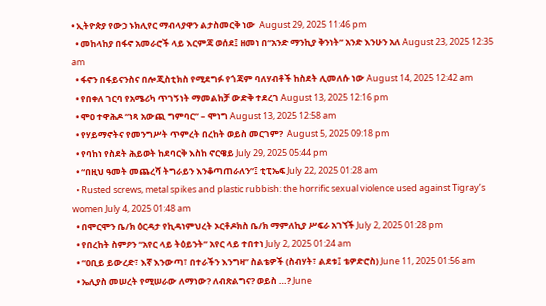• ኢትዮጵያ የውኃ ኑክሊየር ማብላያዋን ልታስመርቅ ነው  August 29, 2025 11:46 pm
  • መከላከያ በፋኖ አመራሮች ላይ እርምጃ ወሰደ፤ ዘመነ በ“አንድ ማንኪያ ቅንነት” አንድ እንሁን አለ August 23, 2025 12:35 am
  • ፋኖን በፋይናንስና በሎጂስቲክስ የሚደግፉ የጎጃም ባለሃብቶች ከስደት ሊመለሱ ነው August 14, 2025 12:42 am
  • የበቀለ ገርባ የአሜሪካ ጥገኝነት ማመልከቻ ውድቅ ተደረገ August 13, 2025 12:16 pm
  • ሞዐ ተዋሕዶ “ነጻ አውጪ ግምባር” – ሞነግ August 13, 2025 12:58 am
  • የሃይማኖትና የመንግሥት ጥምረት በረከት ወይስ መርገም?  August 5, 2025 09:18 pm
  • የባከነ የስደት ሕይወት ከደባርቅ እስከ ኖርዌይ July 29, 2025 05:44 pm
  • “በዚህ ዓመት መጨረሻ ትግራይን እንቆጣጠራለን”፤ ቲፒኤፍ July 22, 2025 01:28 am
  • Rusted screws, metal spikes and plastic rubbish: the horrific sexual violence used against Tigray’s women July 4, 2025 01:48 am
  • በሞርሞን ቤ/ክ ዕርዳታ የኪዳነምህረት ኦርቶዶክስ ቤ/ክ ማምለኪያ ሥፍራ አገኘች July 2, 2025 01:28 pm
  • የበረከት ስምዖን “አየር ላይ ትዕይንት” አየር ላይ ተበተነ July 2, 2025 01:24 am
  • “ዐቢይ ይውረድ፣ እኛ እንውጣ፣ በተራችን እንግዛ” ስልቴዎች (ስብሃት፣ ልደቱ፤ ቴዎድሮስ) June 11, 2025 01:56 am
  • ኤሊያስ መሠረት የሚሠራው ለማነው? ለብጽልግና? ወይስ …? June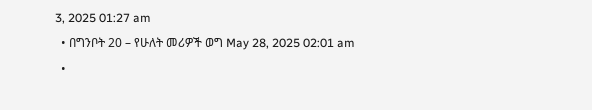3, 2025 01:27 am
  • በግንቦት 20 – የሁለት መሪዎች ወግ May 28, 2025 02:01 am
  •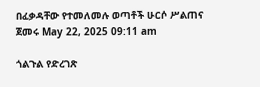በፈቃዳቸው የተመለመሉ ወጣቶች ሁርሶ ሥልጠና ጀመሩ May 22, 2025 09:11 am

ጎልጉል የድረገጽ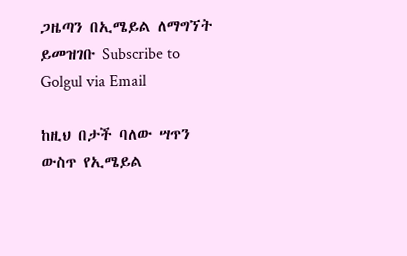ጋዜጣን በኢሜይል ለማግኘት ይመዝገቡ Subscribe to Golgul via Email

ከዚህ በታች ባለው ሣጥን ውስጥ የኢሜይል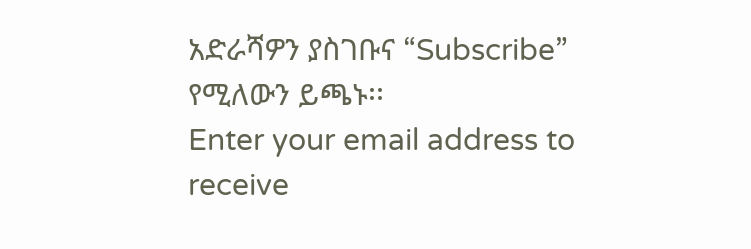አድራሻዎን ያስገቡና “Subscribe” የሚለውን ይጫኑ፡፡
Enter your email address to receive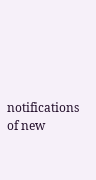notifications of new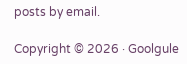posts by email.

Copyright © 2026 · Goolgule